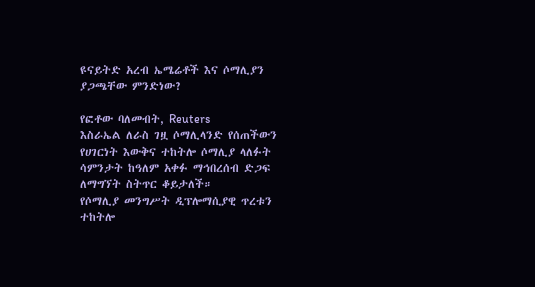ዩናይትድ አረብ ኤሜሬቶች እና ሶማሊያን ያጋጫቸው ምንድነው?

የፎቶው ባለመብት, Reuters
እስራኤል ለራስ ገዟ ሶማሊላንድ የሰጠችውን የሀገርነት እውቅና ተከትሎ ሶማሊያ ላለፉት ሳምንታት ከዓለም አቀፉ ማኅበረሰብ ድጋፍ ለማግኘት ስትጥር ቆይታለች።
የሶማሊያ መንግሥት ዲፕሎማሲያዊ ጥረቱን ተከትሎ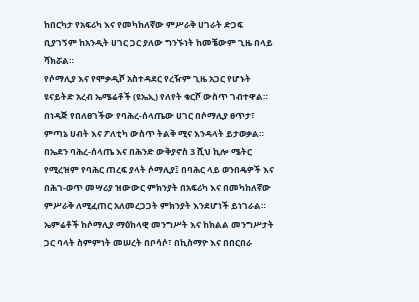ከበርካታ የአፍሪካ እና የመካከለኛው ምሥራቅ ሀገራት ድጋፍ ቢያገኝም ከአንዲት ሀገር ጋር ያለው ግንኙነት ከመቼውም ጊዜ በላይ ሻክሯል።
የሶማሊያ እና የሞቃዲሾ አስተዳደር የረዥም ጊዜ አጋር የሆኑት ዩናይትድ አረብ ኤሜሬቶች (ዩኤኢ) የለየት ቁርሾ ውስጥ ገብተዋል።
በነዳጅ የበለፀገችው የባሕረ-ሰላጤው ሀገር በሶማሊያ ፀጥታ፣ ምጣኔ ሀብት እና ፖለቲካ ውስጥ ትልቅ ሚና እንዳላት ይታወቃል።
በኤደን ባሕረ-ሰላጤ እና በሕንድ ውቅያኖስ 3 ሺህ ኪሎ ሜትር የሚረዝም የባሕር ጠረፍ ያላት ሶማሊያ፤ በባሕር ላይ ወንበዴዎች እና በሕገ-ወጥ መሣሪያ ዝውውር ምክንያት በአፍሪካ እና በመካከለኛው ምሥራቅ ለሚፈጠር አለመረጋጋት ምክንያት እንደሆነች ይነገራል።
ኤምሬቶች ከሶማሊያ ማዕከላዊ መንግሥት እና ከክልል መንግሥታት ጋር ባላት ስምምነት መሠረት በቦሳሶ፣ በኪስማዮ እና በበርበራ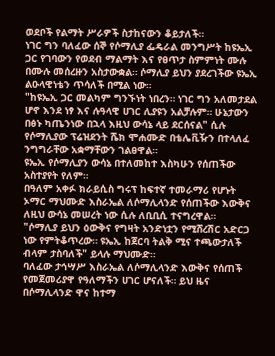ወደቦች የልማት ሥራዎች ስታከናውን ቆይታለች።
ነገር ግን ባለፈው ሰኞ የሶማሊያ ፌዴራል መንግሥት ከዩኤኢ ጋር የገባውን የወደብ ማልማት እና የፀጥታ ስምምነት ሙሉ በሙሉ መሰረዙን አስታውቋል። ሶማሊያ ይህን ያደረገችው ዩኤኢ ልዑላዊነቴን ጥሳለች በሚል ነው።
"ከዩኤኢ ጋር መልካም ግንኙነት ነበረን። ነገር ግን አለመታደል ሆኖ እንደ ነፃ እና ሉዓላዊ ሀገር ሊያዩን አልቻሉም። ሁኔታውን በፅኑ ካጤንነው በኋላ እዚህ ውሳኔ ላይ ደርሰናል" ሲሉ የሶማሊያው ፕሬዝደንት ሼክ ሞሐሙድ በቴሌቪዥን በተላለፈ ንግግራቸው አቋማቸውን ገልፀዋል።
ዩኤኢ የሶማሊያን ውሳኔ በተለመከተ እስካሁን የሰጠችው አስተያየት የለም።
በዓለም አቀፉ ክራይሲስ ግሩፕ ከፍተኛ ተመራማሪ የሆኑት ኦማር ማህሙድ እስራኤል ለሶማሊላንድ የሰጠችው እውቅና ለዚህ ውሳኔ መሠረት ነው ሲሉ ለቢቢሲ ተናግረዋል።
"ሶማሊያ ይህን ዕውቅና የግዛት አንድነቷን የሚሸረሽር አድርጋ ነው የምትቆጥረው። ዩኤኢ ከጀርባ ትልቅ ሚና ተጫውታለች ብላም ታስባለች" ይላሉ ማህሙድ።
ባለፈው ታኅሣሥ እስራኤል ለሶማሊላንድ እውቅና የሰጠች የመጀመሪያዋ የዓለማችን ሀገር ሆናለች። ይህ ዜና በሶማሊላንድ ዋና ከተማ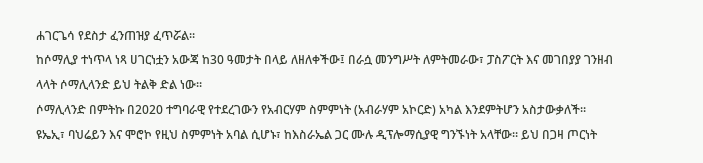ሐገርጌሳ የደስታ ፈንጠዝያ ፈጥሯል።
ከሶማሊያ ተነጥላ ነጻ ሀገርነቷን አውጃ ከ30 ዓመታት በላይ ለዘለቀችው፤ በራሷ መንግሥት ለምትመራው፣ ፓስፖርት እና መገበያያ ገንዘብ ላላት ሶማሊላንድ ይህ ትልቅ ድል ነው።
ሶማሊላንድ በምትኩ በ2020 ተግባራዊ የተደረገውን የአብርሃም ስምምነት (አብራሃም አኮርድ) አካል እንደምትሆን አስታውቃለች።
ዩኤኢ፣ ባህሬይን እና ሞሮኮ የዚህ ስምምነት አባል ሲሆኑ፣ ከእስራኤል ጋር ሙሉ ዲፕሎማሲያዊ ግንኙነት አላቸው። ይህ በጋዛ ጦርነት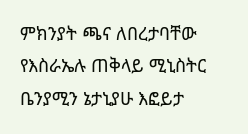ምክንያት ጫና ለበረታባቸው የእስራኤሉ ጠቅላይ ሚኒስትር ቤንያሚን ኔታኒያሁ እፎይታ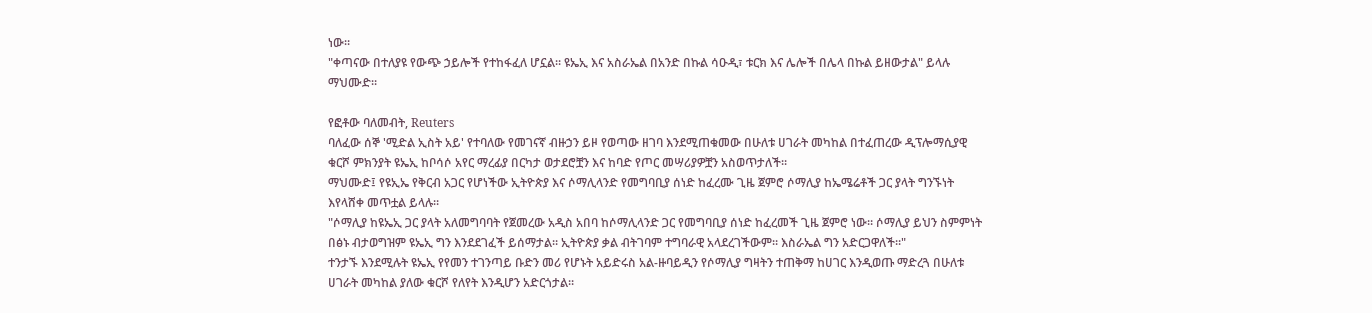ነው።
"ቀጣናው በተለያዩ የውጭ ኃይሎች የተከፋፈለ ሆኗል። ዩኤኢ እና አስራኤል በአንድ በኩል ሳዑዲ፣ ቱርክ እና ሌሎች በሌላ በኩል ይዘውታል" ይላሉ ማህሙድ።

የፎቶው ባለመብት, Reuters
ባለፈው ሰኞ 'ሚድል ኢስት አይ' የተባለው የመገናኛ ብዙኃን ይዞ የወጣው ዘገባ እንደሚጠቁመው በሁለቱ ሀገራት መካከል በተፈጠረው ዲፕሎማሲያዊ ቁርሾ ምክንያት ዩኤኢ ከቦሳሶ አየር ማረፊያ በርካታ ወታደሮቿን እና ከባድ የጦር መሣሪያዎቿን አስወጥታለች።
ማህሙድ፤ የዩኢኤ የቅርብ አጋር የሆነችው ኢትዮጵያ እና ሶማሊላንድ የመግባቢያ ሰነድ ከፈረሙ ጊዜ ጀምሮ ሶማሊያ ከኤሜሬቶች ጋር ያላት ግንኙነት እየላሸቀ መጥቷል ይላሉ።
"ሶማሊያ ከዩኤኢ ጋር ያላት አለመግባባት የጀመረው አዲስ አበባ ከሶማሊላንድ ጋር የመግባቢያ ሰነድ ከፈረመች ጊዜ ጀምሮ ነው። ሶማሊያ ይህን ስምምነት በፅኑ ብታወግዝም ዩኤኢ ግን እንደደገፈች ይሰማታል። ኢትዮጵያ ቃል ብትገባም ተግባራዊ አላደረገችውም። እስራኤል ግን አድርጋዋለች።"
ተንታኙ እንደሚሉት ዩኤኢ የየመን ተገንጣይ ቡድን መሪ የሆኑት አይድሩስ አል-ዙባይዲን የሶማሊያ ግዛትን ተጠቅማ ከሀገር እንዲወጡ ማድረጓ በሁለቱ ሀገራት መካከል ያለው ቁርሾ የለየት እንዲሆን አድርጎታል።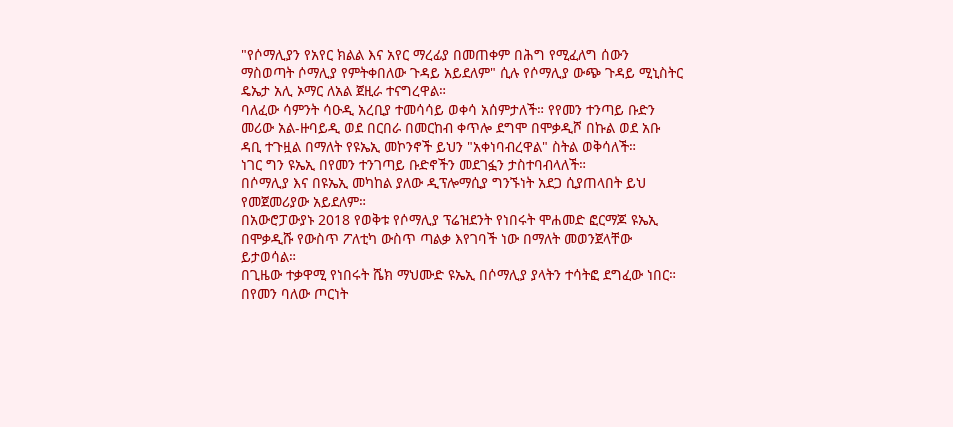"የሶማሊያን የአየር ክልል እና አየር ማረፊያ በመጠቀም በሕግ የሚፈለግ ሰውን ማስወጣት ሶማሊያ የምትቀበለው ጉዳይ አይደለም" ሲሉ የሶማሊያ ውጭ ጉዳይ ሚኒስትር ዴኤታ አሊ ኦማር ለአል ጀዚራ ተናግረዋል።
ባለፈው ሳምንት ሳዑዲ አረቢያ ተመሳሳይ ወቀሳ አሰምታለች። የየመን ተንጣይ ቡድን መሪው አል-ዙባይዲ ወደ በርበራ በመርከብ ቀጥሎ ደግሞ በሞቃዲሾ በኩል ወደ አቡ ዳቢ ተጉዟል በማለት የዩኤኢ መኮንኖች ይህን "አቀነባብረዋል" ስትል ወቅሳለች።
ነገር ግን ዩኤኢ በየመን ተንገጣይ ቡድኖችን መደገፏን ታስተባብላለች።
በሶማሊያ እና በዩኤኢ መካከል ያለው ዲፕሎማሲያ ግንኙነት አደጋ ሲያጠላበት ይህ የመጀመሪያው አይደለም።
በአውሮፓውያኑ 2018 የወቅቱ የሶማሊያ ፕሬዝደንት የነበሩት ሞሐመድ ፎርማጆ ዩኤኢ በሞቃዲሹ የውስጥ ፖለቲካ ውስጥ ጣልቃ እየገባች ነው በማለት መወንጀላቸው ይታወሳል።
በጊዜው ተቃዋሚ የነበሩት ሼክ ማህሙድ ዩኤኢ በሶማሊያ ያላትን ተሳትፎ ደግፈው ነበር። በየመን ባለው ጦርነት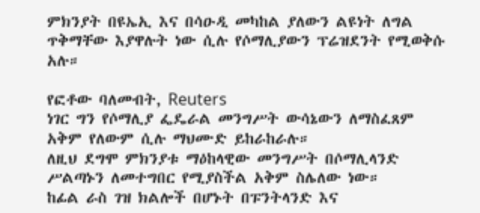ምክንያት በዩኤኢ እና በሳዑዲ መካከል ያለውን ልዩነት ለግል ጥቅማቸው እያዋሉት ነው ሲሉ የሶማሊያውን ፕሬዝደንት የሚወቅሱ አሉ።

የፎቶው ባለመብት, Reuters
ነገር ግን የሶማሊያ ፌዴራል መንግሥት ውሳኔውን ለማስፈጸም አቅም የለውም ሲሉ ማህሙድ ይከራከራሉ።
ለዚህ ደግሞ ምክንያቱ ማዕከላዊው መንግሥት በሶማሊላንድ ሥልጣኑን ለመተግበር የሚያስችል አቅም ስሌለው ነው።
ከፊል ራስ ገዝ ክልሎች በሆኑት በፑንትላንድ እና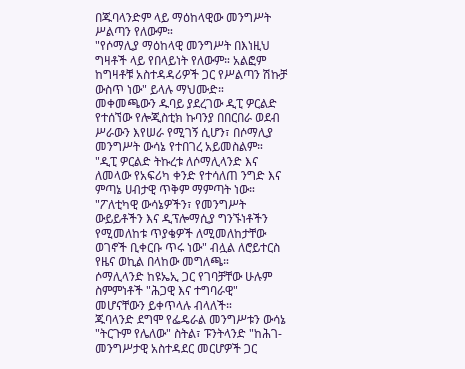በጁባላንድም ላይ ማዕከላዊው መንግሥት ሥልጣን የለውም።
"የሶማሊያ ማዕከላዊ መንግሥት በእነዚህ ግዛቶች ላይ የበላይነት የለውም። አልፎም ከግዛቶቹ አስተዳዳሪዎች ጋር የሥልጣን ሽኩቻ ውስጥ ነው" ይላሉ ማህሙድ።
መቀመጫውን ዱባይ ያደረገው ዲፒ ዎርልድ የተሰኘው የሎጂስቲክ ኩባንያ በበርበራ ወደብ ሥራውን እየሠራ የሚገኝ ሲሆን፣ በሶማሊያ መንግሥት ውሳኔ የተበገረ አይመስልም።
"ዲፒ ዎርልድ ትኩረቱ ለሶማሊላንድ እና ለመላው የአፍሪካ ቀንድ የተሳለጠ ንግድ እና ምጣኔ ሀብታዊ ጥቅም ማምጣት ነው።
"ፖለቲካዊ ውሳኔዎችን፣ የመንግሥት ውይይቶችን እና ዲፕሎማሲያ ግንኙነቶችን የሚመለከቱ ጥያቄዎች ለሚመለከታቸው ወገኖች ቢቀርቡ ጥሩ ነው" ብሏል ለሮይተርስ የዜና ወኪል በላከው መግለጫ።
ሶማሊላንድ ከዩኤኢ ጋር የገባቻቸው ሁሉም ስምምነቶች "ሕጋዊ እና ተግባራዊ" መሆናቸውን ይቀጥላሉ ብላለች።
ጁባላንድ ደግሞ የፌዴራል መንግሥቱን ውሳኔ "ትርጉም የሌለው" ስትል፣ ፑንትላንድ "ከሕገ-መንግሥታዊ አስተዳደር መርሆዎች ጋር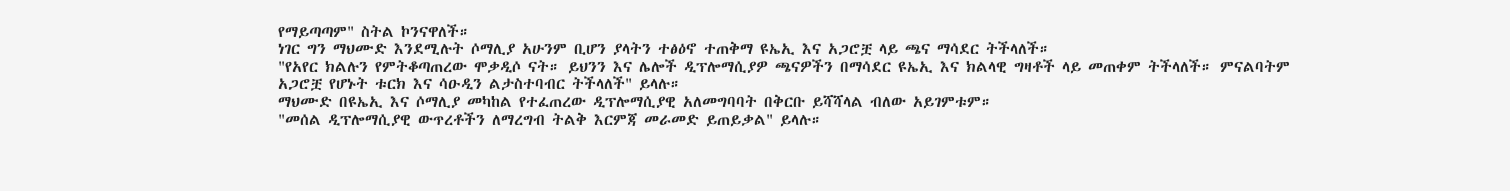የማይጣጣም" ስትል ኮንናዋለች።
ነገር ግን ማህሙድ እንደሚሉት ሶማሊያ አሁንም ቢሆን ያላትን ተፅዕኖ ተጠቅማ ዩኤኢ እና አጋሮቿ ላይ ጫና ማሳደር ትችላለች።
"የአየር ክልሉን የምትቆጣጠረው ሞቃዲሶ ናት። ይህንን እና ሌሎች ዲፕሎማሲያዎ ጫናዎችን በማሳደር ዩኤኢ እና ክልላዊ ግዛቶች ላይ መጠቀም ትችላለች። ምናልባትም አጋሮቿ የሆኑት ቱርክ እና ሳዑዲን ልታስተባብር ትችላለች" ይላሉ።
ማህሙድ በዩኤኢ እና ሶማሊያ መካከል የተፈጠረው ዲፕሎማሲያዊ አለመግባባት በቅርቡ ይሻሻላል ብለው አይገምቱም።
"መሰል ዲፕሎማሲያዊ ውጥረቶችን ለማረግብ ትልቅ እርምጃ መራመድ ይጠይቃል" ይላሉ።